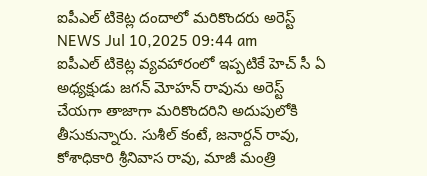ఐపీఎల్ టికెట్ల దందాలో మరికొందరు అరెస్ట్
NEWS Jul 10,2025 09:44 am
ఐపీఎల్ టికెట్ల వ్యవహారంలో ఇప్పటికే హెచ్ సీ ఏ అధ్యక్షుడు జగన్ మోహన్ రావును అరెస్ట్ చేయగా తాజాగా మరికొందరిని అదుపులోకి తీసుకున్నారు. సుశీల్ కంటే, జనార్దన్ రావు, కోశాధికారి శ్రీనివాస రావు, మాజీ మంత్రి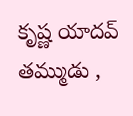కృష్ణ యాదవ్ తమ్ముడు ,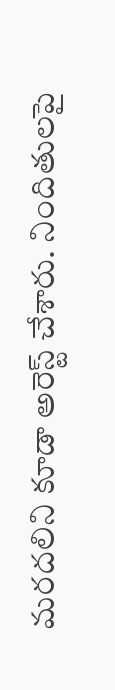మరదలిని కూడా అరెస్ట్ చేశారు. నిందితులపై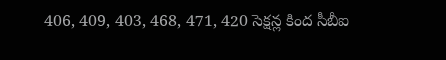406, 409, 403, 468, 471, 420 సెక్షన్ల కింద సీబీఐ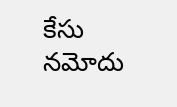కేసు నమోదు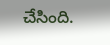చేసింది.